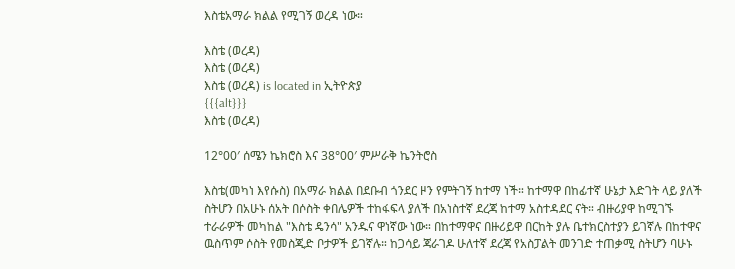እስቴአማራ ክልል የሚገኝ ወረዳ ነው።

እስቴ (ወረዳ)
እስቴ (ወረዳ)
እስቴ (ወረዳ) is located in ኢትዮጵያ
{{{alt}}}
እስቴ (ወረዳ)

12°00′ ሰሜን ኬክሮስ እና 38°00′ ምሥራቅ ኬንትሮስ

እስቴ(መካነ እየሱስ) በአማራ ክልል በደቡብ ጎንደር ዞን የምትገኝ ከተማ ነች። ከተማዋ በከፊተኛ ሁኔታ እድገት ላይ ያለች ስትሆን በአሁኑ ሰአት በሶስት ቀበሌዎች ተከፋፍላ ያለች በአነስተኛ ደረጃ ከተማ አስተዳደር ናት። ብዙሪያዋ ከሚገኙ ተራራዎች መካከል "እስቴ ዴንሳ" አንዱና ዋነኛው ነው። በከተማዋና በዙሪይዋ በርከት ያሉ ቤተክርስተያን ይገኛሉ በከተዋና ዉስጥም ሶስት የመስጂድ ቦታዎች ይገኛሉ። ከጋሳይ ጃራገዶ ሁለተኛ ደረጃ የአስፓልት መንገድ ተጠቃሚ ስትሆን ባሁኑ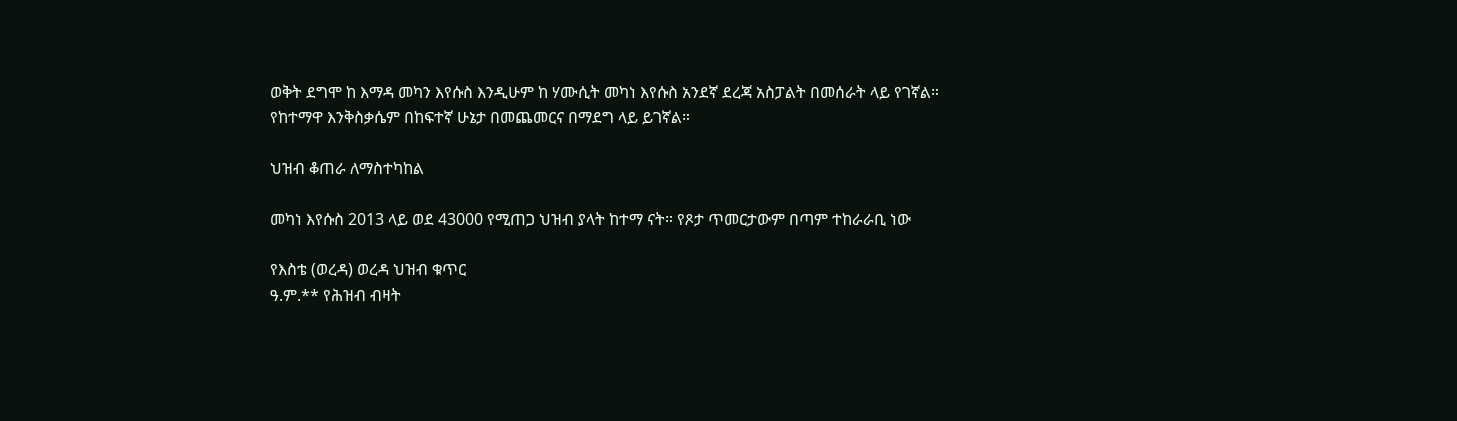ወቅት ደግሞ ከ እማዳ መካን እየሱስ እንዲሁም ከ ሃሙሲት መካነ እየሱስ አንደኛ ደረጃ አስፓልት በመሰራት ላይ የገኛል። የከተማዋ እንቅስቃሴም በከፍተኛ ሁኔታ በመጨመርና በማደግ ላይ ይገኛል።

ህዝብ ቆጠራ ለማስተካከል

መካነ እየሱስ 2013 ላይ ወደ 43000 የሚጠጋ ህዝብ ያላት ከተማ ናት። የጾታ ጥመርታውም በጣም ተከራራቢ ነው

የእስቴ (ወረዳ) ወረዳ ህዝብ ቁጥር
ዓ.ም.** የሕዝብ ብዛት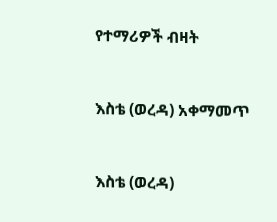የተማሪዎች ብዛት


እስቴ (ወረዳ) አቀማመጥ


እስቴ (ወረዳ)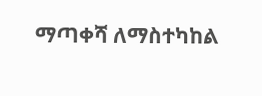ማጣቀሻ ለማስተካከል